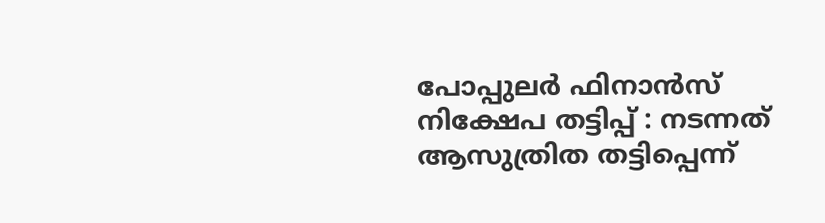പോപ്പുലർ ഫിനാൻസ് നിക്ഷേപ തട്ടിപ്പ് : നടന്നത് ആസുത്രിത തട്ടിപ്പെന്ന്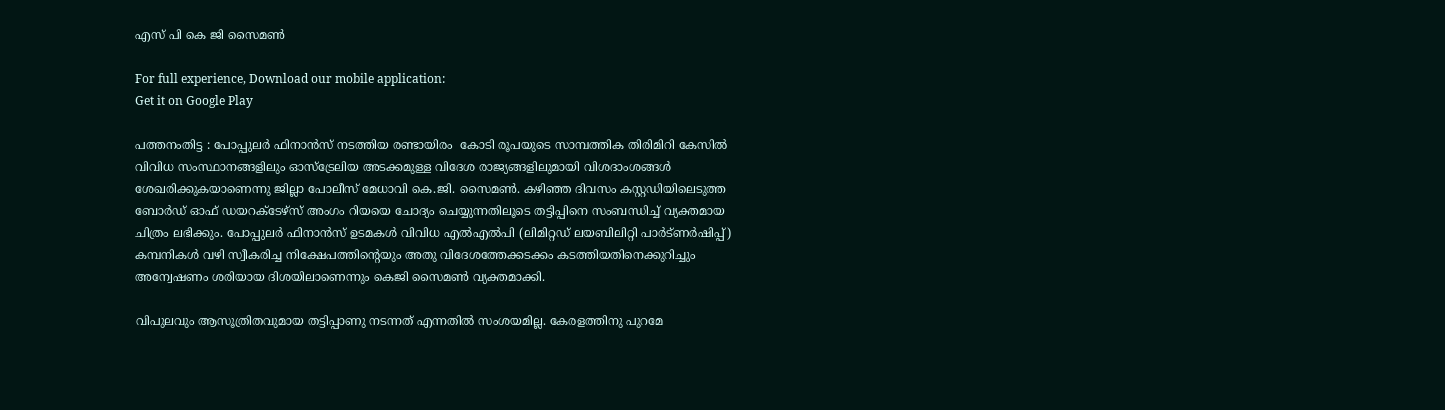എസ് പി കെ ജി സൈമൺ

For full experience, Download our mobile application:
Get it on Google Play

പത്തനംതിട്ട : പോപ്പുലർ ഫിനാൻസ് നടത്തിയ രണ്ടായിരം  കോടി രൂപയുടെ സാമ്പത്തിക തിരിമിറി കേസിൽ വിവിധ സംസ്ഥാനങ്ങളിലും ഓസ്ട്രേലിയ അടക്കമുള്ള വിദേശ രാജ്യങ്ങളിലുമായി വിശദാംശങ്ങൾ ശേഖരിക്കുകയാണെന്നു ജില്ലാ പോലീസ് മേധാവി കെ.ജി. സൈമൺ. കഴിഞ്ഞ ദിവസം കസ്റ്റഡിയിലെടുത്ത ബോർ‍ഡ് ഓഫ് ഡയറക്ടേഴ്സ് അംഗം റിയയെ ചോദ്യം ചെയ്യുന്നതിലൂടെ തട്ടിപ്പിനെ സംബന്ധിച്ച് വ്യക്തമായ ചിത്രം ലഭിക്കും. പോപ്പുലർ ഫിനാൻസ് ഉടമകൾ വിവിധ എൽഎൽപി (ലിമിറ്റഡ് ലയബിലിറ്റി പാർട്ണർഷിപ്പ്) കമ്പനികൾ വഴി സ്വീകരിച്ച നിക്ഷേപത്തിന്റെയും അതു വിദേശത്തേക്കടക്കം കടത്തിയതിനെക്കുറിച്ചും അന്വേഷണം ശരിയായ ദിശയിലാണെന്നും കെജി സൈമൺ വ്യക്തമാക്കി.

വിപുലവും ആസൂത്രിതവുമായ തട്ടിപ്പാണു നടന്നത് എന്നതിൽ സംശയമില്ല. കേരളത്തിനു പുറമേ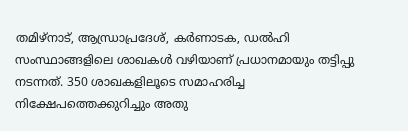തമിഴ്നാട്, ആന്ധ്രാപ്രദേശ്, കർണാടക, ഡൽഹി സംസ്ഥാങ്ങളിലെ ശാഖകൾ വഴിയാണ് പ്രധാനമായും തട്ടിപ്പു നടന്നത്. 350 ശാഖകളിലൂടെ സമാഹരിച്ച നിക്ഷേപത്തെക്കുറിച്ചും അതു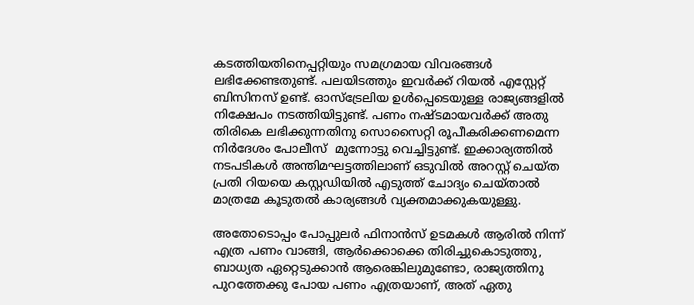കടത്തിയതിനെപ്പറ്റിയും സമഗ്രമായ വിവരങ്ങൾ ലഭിക്കേണ്ടതുണ്ട്. പലയിടത്തും ഇവർക്ക് റിയൽ എസ്റ്റേറ്റ് ബിസിനസ് ഉണ്ട്. ഓസ്ട്രേലിയ ഉൾപ്പെടെയുള്ള രാജ്യങ്ങളിൽ നിക്ഷേപം നടത്തിയിട്ടുണ്ട്. പണം നഷ്ടമായവർക്ക് അതു തിരികെ ലഭിക്കുന്നതിനു സൊസൈറ്റി രൂപീകരിക്കണമെന്ന നിർദേശം പോലീസ്  മുന്നോട്ടു വെച്ചിട്ടുണ്ട്. ഇക്കാര്യത്തിൽ നടപടികൾ അന്തിമഘട്ടത്തിലാണ് ഒടുവിൽ അറസ്റ്റ് ചെയ്ത പ്രതി റിയയെ കസ്റ്റഡിയിൽ എടുത്ത് ചോദ്യം ചെയ്താൽ മാത്രമേ കൂടുതൽ കാര്യങ്ങൾ വ്യക്തമാക്കുകയുള്ളു.

അതോടൊപ്പം പോപ്പുലർ ഫിനാൻസ് ഉടമകൾ ആരിൽ നിന്ന് എത്ര പണം വാങ്ങി, ആർക്കൊക്കെ തിരിച്ചുകൊടുത്തു, ബാധ്യത ഏറ്റെടുക്കാൻ ആരെങ്കിലുമുണ്ടോ, രാജ്യത്തിനു പുറത്തേക്കു പോയ പണം എത്രയാണ്, അത് ഏതു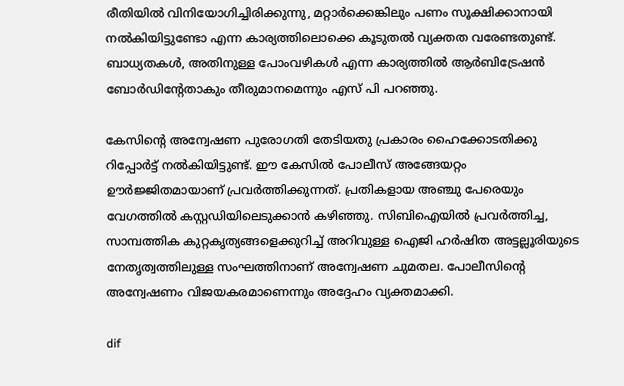രീതിയിൽ വിനിയോഗിച്ചിരിക്കുന്നു, മറ്റാർക്കെങ്കിലും പണം സൂക്ഷിക്കാനായി നൽകിയിട്ടുണ്ടോ എന്ന കാര്യത്തിലൊക്കെ കൂടുതൽ വ്യക്തത വരേണ്ടതുണ്ട്. ബാധ്യതകൾ, അതിനുള്ള പോംവഴികൾ എന്ന കാര്യത്തിൽ ആർബിട്രേഷൻ ബോർഡിന്റേതാകും തീരുമാനമെന്നും എസ് പി പറഞ്ഞു.

കേസിന്റെ അന്വേഷണ പുരോഗതി തേടിയതു പ്രകാരം ഹൈക്കോടതിക്കു റിപ്പോർട്ട് നൽകിയിട്ടുണ്ട്. ഈ കേസിൽ പോലീസ് അങ്ങേയറ്റം ഊർജ്ജിതമായാണ് പ്രവർത്തിക്കുന്നത്. പ്രതികളായ അഞ്ചു പേരെയും വേഗത്തിൽ കസ്റ്റഡിയിലെടുക്കാൻ കഴിഞ്ഞു. സിബിഐയിൽ‍ പ്രവർത്തിച്ച, സാമ്പത്തിക കുറ്റകൃത്യങ്ങളെക്കുറിച്ച് അറിവുള്ള ഐജി ഹർഷിത അട്ടല്ലൂരിയുടെ നേതൃത്വത്തിലുള്ള സംഘത്തിനാണ് അന്വേഷണ ചുമതല. പോലീസിൻ്റെ അന്വേഷണം വിജയകരമാണെന്നും അദ്ദേഹം വ്യക്തമാക്കി.

dif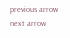previous arrow
next arrow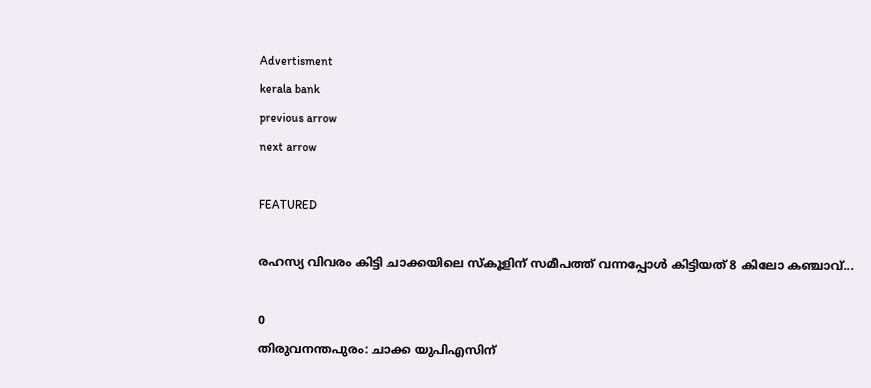Advertisment
kerala bank
previous arrow
next arrow

FEATURED

രഹസ്യ വിവരം കിട്ടി ചാക്കയിലെ സ്കൂളിന് സമീപത്ത് വന്നപ്പോൾ കിട്ടിയത് 8 കിലോ കഞ്ചാവ്...

0
തിരുവനന്തപുരം: ചാക്ക യുപിഎസിന്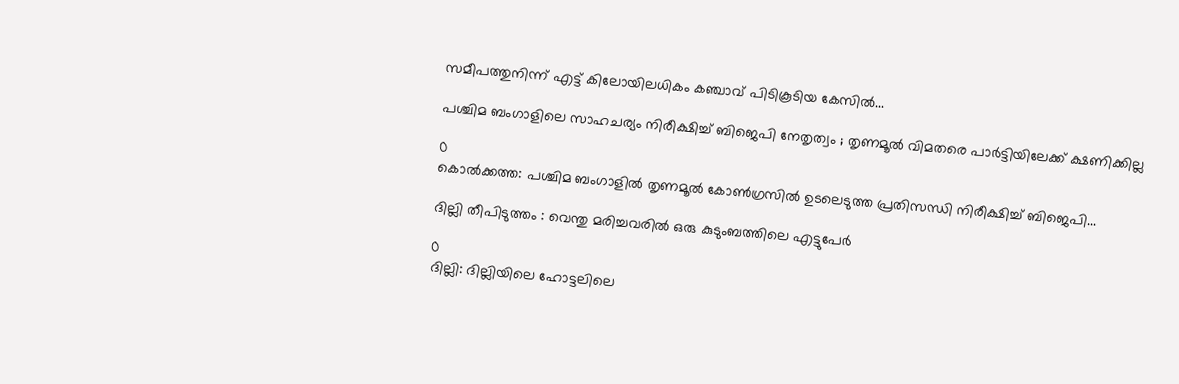സമീപത്തുനിന്ന് എട്ട് കിലോയിലധികം കഞ്ചാവ് പിടികൂടിയ കേസിൽ...

പശ്ചിമ ബംഗാളിലെ സാഹചര്യം നിരീക്ഷിച്ച് ബിജെപി നേതൃത്വം ; തൃണമൂൽ വിമതരെ പാർട്ടിയിലേക്ക് ക്ഷണിക്കില്ല

0
കൊൽക്കത്ത: പശ്ചിമ ബംഗാളിൽ തൃണമൂൽ കോൺഗ്രസിൽ ഉടലെടുത്ത പ്രതിസന്ധി നിരീക്ഷിച്ച് ബിജെപി...

ദില്ലി തീപിടുത്തം : വെന്തു മരിച്ചവരിൽ ഒരു കുടുംബത്തിലെ എട്ടുപേർ

0
ദില്ലി: ദില്ലിയിലെ ഹോട്ടലിലെ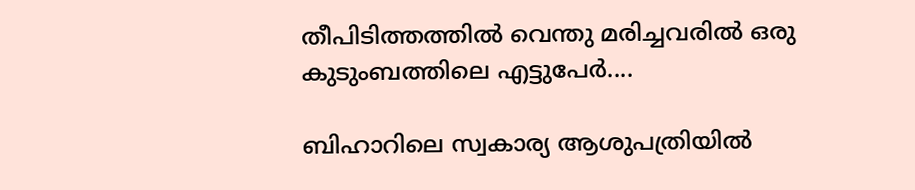തീപിടിത്തത്തിൽ വെന്തു മരിച്ചവരിൽ ഒരു കുടുംബത്തിലെ എട്ടുപേർ....

ബിഹാറിലെ സ്വകാര്യ ആശുപത്രിയിൽ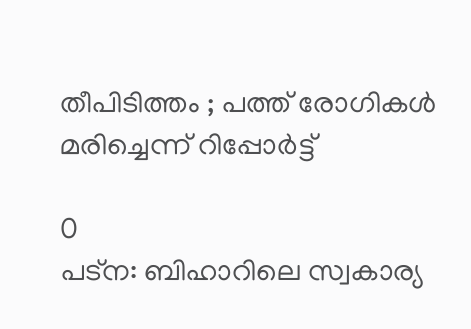തീപിടിത്തം ; പത്ത് രോഗികൾ മരിച്ചെന്ന് റിപ്പോർട്ട്

0
പട്‌ന: ബിഹാറിലെ സ്വകാര്യ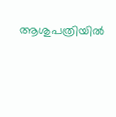ആശുപത്രിയിൽ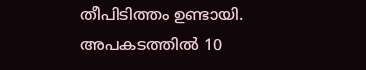തീപിടിത്തം ഉണ്ടായി. അപകടത്തിൽ 10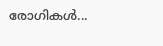രോഗികൾ...